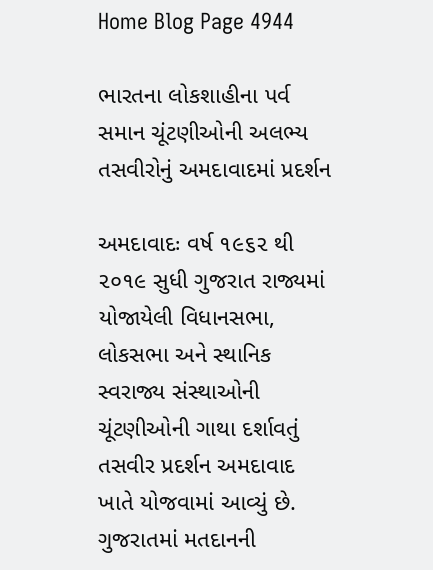Home Blog Page 4944

ભારતના લોકશાહીના પર્વ સમાન ચૂંટણીઓની અલભ્ય તસવીરોનું અમદાવાદમાં પ્રદર્શન

અમદાવાદઃ વર્ષ ૧૯૬૨ થી ૨૦૧૯ સુધી ગુજરાત રાજ્યમાં યોજાયેલી વિધાનસભા, લોકસભા અને સ્થાનિક સ્વરાજ્ય સંસ્થાઓની ચૂંટણીઓની ગાથા દર્શાવતું તસવીર પ્રદર્શન અમદાવાદ ખાતે યોજવામાં આવ્યું છે. ગુજરાતમાં મતદાનની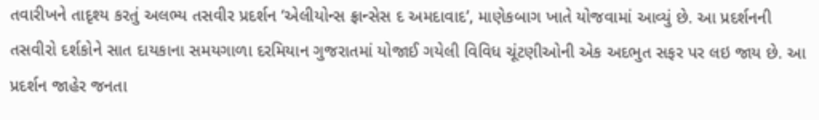તવારીખને તાદૃશ્ય કરતું અલભ્ય તસવીર પ્રદર્શન ‘એલીયોન્સ ફ્રાન્સેસ દ અમદાવાદ’, માણેકબાગ ખાતે યોજવામાં આવ્યું છે. આ પ્રદર્શનની તસવીરો દર્શકોને સાત દાયકાના સમયગાળા દરમિયાન ગુજરાતમાં યોજાઈ ગયેલી વિવિધ ચૂંટણીઓની એક અદભુત સફર પર લઇ જાય છે. આ પ્રદર્શન જાહેર જનતા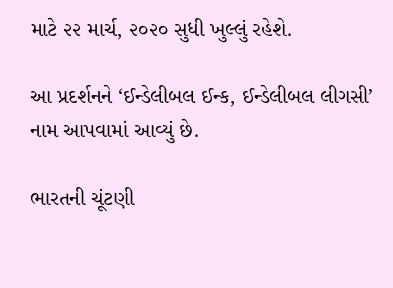માટે ૨૨ માર્ચ, ૨૦૨૦ સુધી ખુલ્લું રહેશે.

આ પ્રદર્શનને ‘ઈન્ડેલીબલ ઈન્ક, ઈન્ડેલીબલ લીગસી’ નામ આપવામાં આવ્યું છે.

ભારતની ચૂંટણી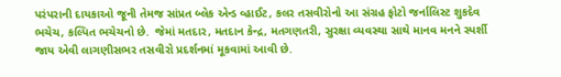પરંપરાની દાયકાઓ જૂની તેમજ સાંપ્રત બ્લેક એન્ડ વ્હાઈટ, કલર તસવીરોનો આ સંગ્રહ ફોટો જર્નાલિસ્ટ શુકદેવ ભચેચ, કલ્પિત ભચેચનો છે.  જેમાં મતદાર, મતદાન કેન્દ્ર, મતગણતરી, સુરક્ષા વ્યવસ્થા સાથે માનવ મનને સ્પર્શી જાય એવી લાગણીસભર તસવીરો પ્રદર્શનમાં મૂકવામાં આવી છે.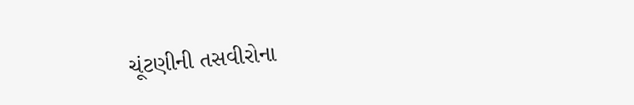ચૂંટણીની તસવીરોના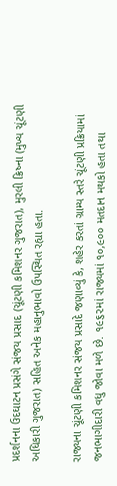પ્રદર્શનના ઉદઘાટન પ્રસંગે સંજય પ્રસાદ (ચૂંટણી કમિશનર ગુજરાત), મુરલી ક્રિષ્ના (મુખ્ય ચૂંટણી અધિકારી ગુજરાત) સહિત અનેક મહાનુભાવો ઉપસ્થિત રહ્યા હતા.

રાજ્યના ચૂંટણી કમિશનર સંજય પ્રસાદે જણાવ્યું કે, શહેર કરતાં ગ્રામ્ય સ્તરે ચૂંટણી પ્રક્રિયામાં જનભાગીદારી વધુ જોવા મળે છે. ૧૯૬૨માં રાજ્યમાં ૧૦,૯૦૦ મતદાન મથકો હતા તથા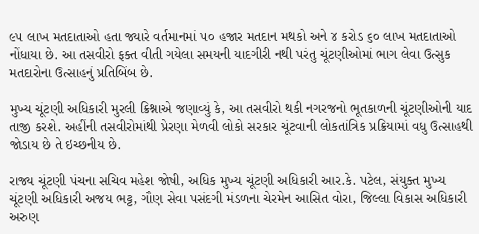૯૫ લાખ મતદાતાઓ હતા જ્યારે વર્તમાનમાં ૫૦ હજાર મતદાન મથકો અને ૪ કરોડ ૬૦ લાખ મતદાતાઓ નોંધાયા છે. આ તસવીરો ફક્ત વીતી ગયેલા સમયની યાદગીરી નથી પરંતુ ચૂંટણીઓમાં ભાગ લેવા ઉત્સુક મતદારોના ઉત્સાહનું પ્રતિબિંબ છે.

મુખ્ય ચૂંટણી અધિકારી મુરલી ક્રિશ્નાએ જણાવ્યું કે, આ તસવીરો થકી નગરજનો ભૂતકાળની ચૂંટણીઓની યાદ તાજી કરશે. અહીંની તસવીરોમાંથી પ્રેરણા મેળવી લોકો સરકાર ચૂંટવાની લોકતાંત્રિક પ્રક્રિયામાં વધુ ઉત્સાહથી જોડાય છે તે ઇચ્છનીય છે.

રાજ્ય ચૂંટણી પંચના સચિવ મહેશ જોષી, અધિક મુખ્ય ચૂંટણી અધિકારી આર.કે. પટેલ, સંયુક્ત મુખ્ય ચૂંટણી અધિકારી અજય ભટ્ટ, ગૌણ સેવા પસંદગી મંડળના ચેરમેન આસિત વોરા, જિલ્લા વિકાસ અધિકારી અરુણ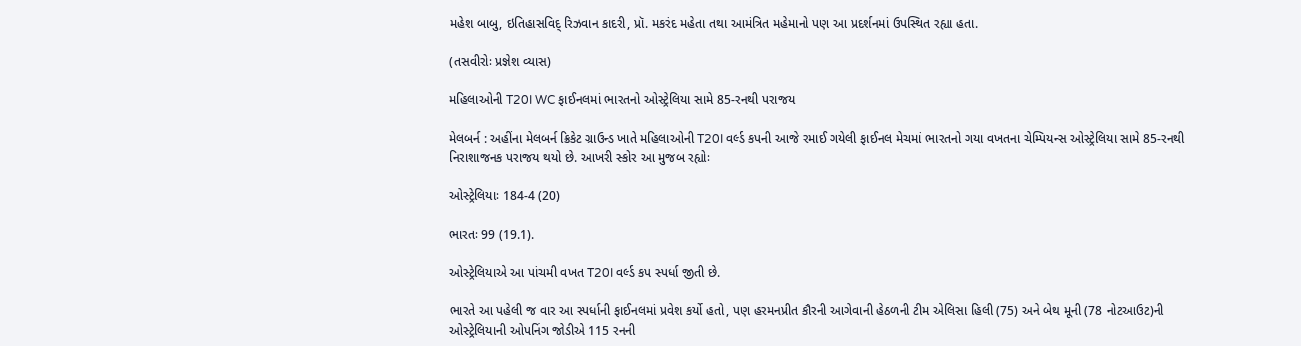મહેશ બાબુ, ઇતિહાસવિદ્ રિઝવાન કાદરી, પ્રૉ. મકરંદ મહેતા તથા આમંત્રિત મહેમાનો પણ આ પ્રદર્શનમાં ઉપસ્થિત રહ્યા હતા.

(તસવીરોઃ પ્રજ્ઞેશ વ્યાસ)

મહિલાઓની T20I WC ફાઈનલમાં ભારતનો ઓસ્ટ્રેલિયા સામે 85-રનથી પરાજય

મેલબર્ન : અહીંના મેલબર્ન ક્રિકેટ ગ્રાઉન્ડ ખાતે મહિલાઓની T20I વર્લ્ડ કપની આજે રમાઈ ગયેલી ફાઈનલ મેચમાં ભારતનો ગયા વખતના ચેમ્પિયન્સ ઓસ્ટ્રેલિયા સામે 85-રનથી નિરાશાજનક પરાજય થયો છે. આખરી સ્કોર આ મુજબ રહ્યોઃ

ઓસ્ટ્રેલિયાઃ 184-4 (20)

ભારતઃ 99 (19.1).

ઓસ્ટ્રેલિયાએ આ પાંચમી વખત T20I વર્લ્ડ કપ સ્પર્ધા જીતી છે.

ભારતે આ પહેલી જ વાર આ સ્પર્ધાની ફાઈનલમાં પ્રવેશ કર્યો હતો, પણ હરમનપ્રીત કૌરની આગેવાની હેઠળની ટીમ એલિસા હિલી (75) અને બેથ મૂની (78 નોટઆઉટ)ની ઓસ્ટ્રેલિયાની ઓપનિંગ જોડીએ 115 રનની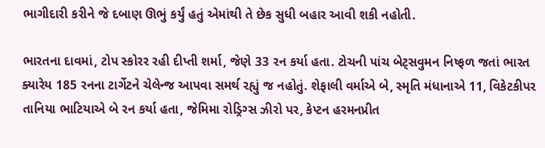ભાગીદારી કરીને જે દબાણ ઊભું કર્યું હતું એમાંથી તે છેક સુધી બહાર આવી શકી નહોતી.

ભારતના દાવમાં, ટોપ સ્કોરર રહી દીપ્તી શર્મા, જેણે 33 રન કર્યા હતા. ટોચની પાંચ બેટ્સવુમન નિષ્ફળ જતાં ભારત ક્યારેય 185 રનના ટાર્ગેટને ચેલેન્જ આપવા સમર્થ રહ્યું જ નહોતું. શેફાલી વર્માએ બે, સ્મૃતિ મંધાનાએ 11, વિકેટકીપર તાનિયા ભાટિયાએ બે રન કર્યા હતા, જેમિમા રોડ્રિગ્સ ઝીરો પર, કેપ્ટન હરમનપ્રીત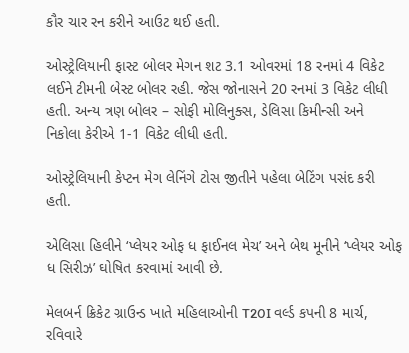કૌર ચાર રન કરીને આઉટ થઈ હતી.

ઓસ્ટ્રેલિયાની ફાસ્ટ બોલર મેગન શટ 3.1 ઓવરમાં 18 રનમાં 4 વિકેટ લઈને ટીમની બેસ્ટ બોલર રહી. જેસ જોનાસને 20 રનમાં 3 વિકેટ લીધી હતી. અન્ય ત્રણ બોલર – સોફી મોલિનુક્સ, ડેલિસા કિમીન્સી અને નિકોલા કેરીએ 1-1 વિકેટ લીધી હતી.

ઓસ્ટ્રેલિયાની કેપ્ટન મેગ લેનિંગે ટોસ જીતીને પહેલા બેટિંગ પસંદ કરી હતી.

એલિસા હિલીને ‘પ્લેયર ઓફ ધ ફાઈનલ મેચ’ અને બેથ મૂનીને ‘પ્લેયર ઓફ ધ સિરીઝ’ ઘોષિત કરવામાં આવી છે.

મેલબર્ન ક્રિકેટ ગ્રાઉન્ડ ખાતે મહિલાઓની T20I વર્લ્ડ કપની 8 માર્ચ, રવિવારે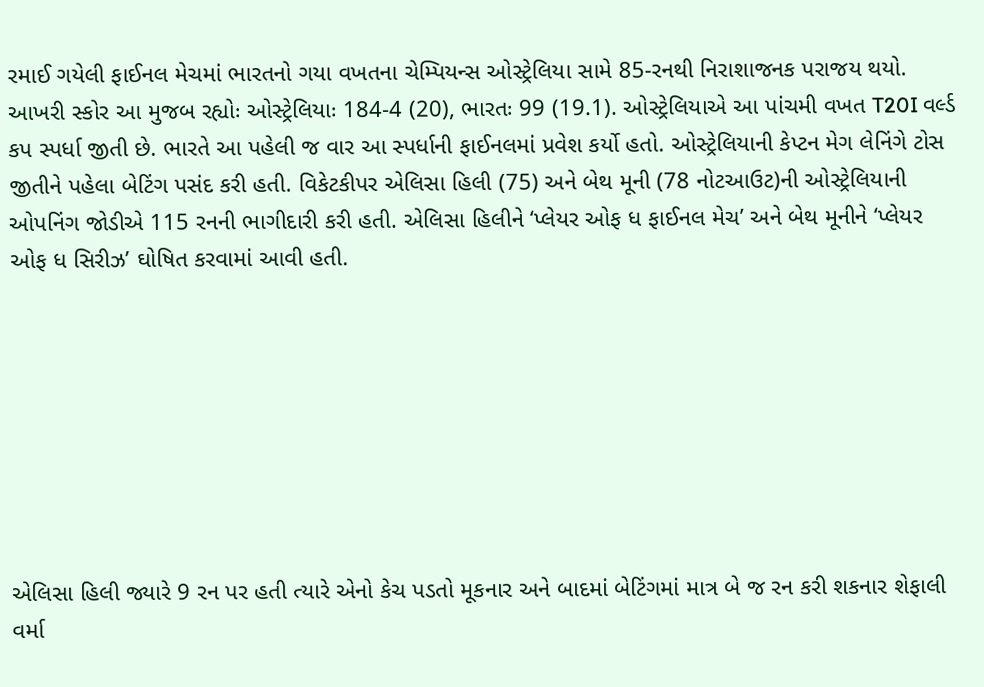રમાઈ ગયેલી ફાઈનલ મેચમાં ભારતનો ગયા વખતના ચેમ્પિયન્સ ઓસ્ટ્રેલિયા સામે 85-રનથી નિરાશાજનક પરાજય થયો. આખરી સ્કોર આ મુજબ રહ્યોઃ ઓસ્ટ્રેલિયાઃ 184-4 (20), ભારતઃ 99 (19.1). ઓસ્ટ્રેલિયાએ આ પાંચમી વખત T20I વર્લ્ડ કપ સ્પર્ધા જીતી છે. ભારતે આ પહેલી જ વાર આ સ્પર્ધાની ફાઈનલમાં પ્રવેશ કર્યો હતો. ઓસ્ટ્રેલિયાની કેપ્ટન મેગ લેનિંગે ટોસ જીતીને પહેલા બેટિંગ પસંદ કરી હતી. વિકેટકીપર એલિસા હિલી (75) અને બેથ મૂની (78 નોટઆઉટ)ની ઓસ્ટ્રેલિયાની ઓપનિંગ જોડીએ 115 રનની ભાગીદારી કરી હતી. એલિસા હિલીને ‘પ્લેયર ઓફ ધ ફાઈનલ મેચ’ અને બેથ મૂનીને ‘પ્લેયર ઓફ ધ સિરીઝ’ ઘોષિત કરવામાં આવી હતી.








એલિસા હિલી જ્યારે 9 રન પર હતી ત્યારે એનો કેચ પડતો મૂકનાર અને બાદમાં બેટિંગમાં માત્ર બે જ રન કરી શકનાર શેફાલી વર્મા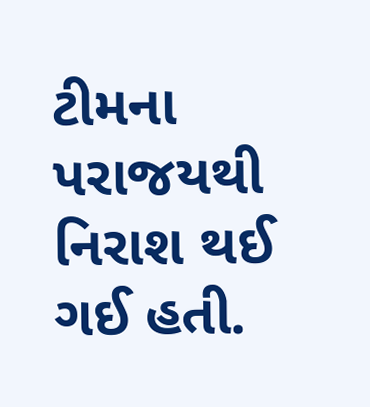ટીમના પરાજયથી નિરાશ થઈ ગઈ હતી.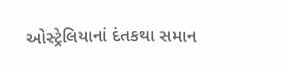ઓસ્ટ્રેલિયાનાં દંતકથા સમાન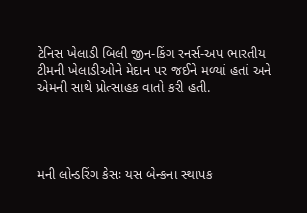ટેનિસ ખેલાડી બિલી જીન-કિંગ રનર્સ-અપ ભારતીય ટીમની ખેલાડીઓને મેદાન પર જઈને મળ્યાં હતાં અને એમની સાથે પ્રોત્સાહક વાતો કરી હતી.




મની લોન્ડરિંગ કેસઃ યસ બેન્કના સ્થાપક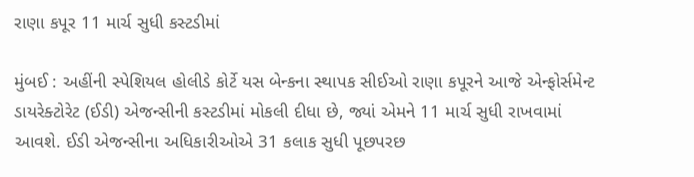રાણા કપૂર 11 માર્ચ સુધી કસ્ટડીમાં

મુંબઈ : અહીંની સ્પેશિયલ હોલીડે કોર્ટે યસ બેન્કના સ્થાપક સીઈઓ રાણા કપૂરને આજે એન્ફોર્સમેન્ટ ડાયરેક્ટોરેટ (ઈડી) એજન્સીની કસ્ટડીમાં મોકલી દીધા છે, જ્યાં એમને 11 માર્ચ સુધી રાખવામાં આવશે. ઈડી એજન્સીના અધિકારીઓએ 31 કલાક સુધી પૂછપરછ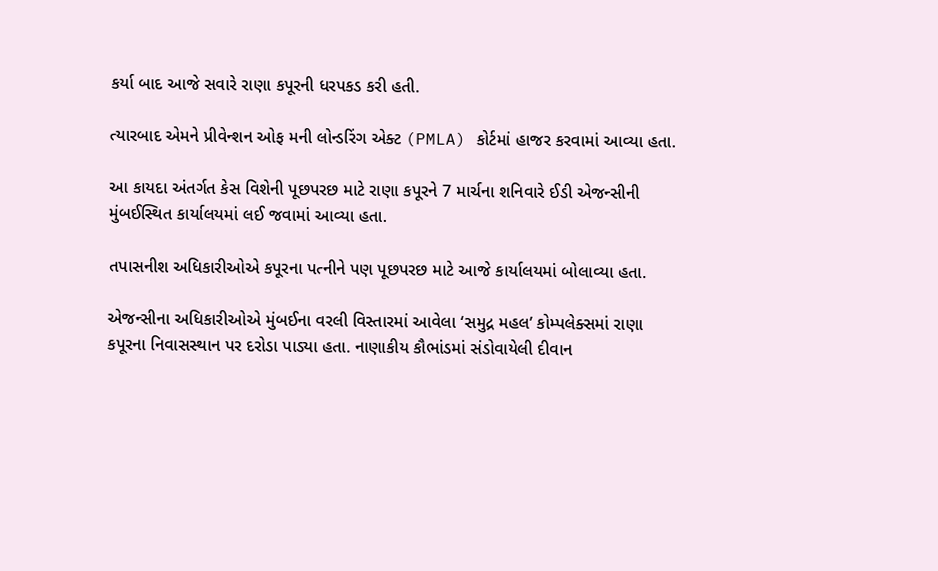કર્યા બાદ આજે સવારે રાણા કપૂરની ધરપકડ કરી હતી.

ત્યારબાદ એમને પ્રીવેન્શન ઓફ મની લોન્ડરિંગ એક્ટ (PMLA) કોર્ટમાં હાજર કરવામાં આવ્યા હતા.

આ કાયદા અંતર્ગત કેસ વિશેની પૂછપરછ માટે રાણા કપૂરને 7 માર્ચના શનિવારે ઈડી એજન્સીની મુંબઈસ્થિત કાર્યાલયમાં લઈ જવામાં આવ્યા હતા.

તપાસનીશ અધિકારીઓએ કપૂરના પત્નીને પણ પૂછપરછ માટે આજે કાર્યાલયમાં બોલાવ્યા હતા.

એજન્સીના અધિકારીઓએ મુંબઈના વરલી વિસ્તારમાં આવેલા ‘સમુદ્ર મહલ’ કોમ્પલેક્સમાં રાણા કપૂરના નિવાસસ્થાન પર દરોડા પાડ્યા હતા. નાણાકીય કૌભાંડમાં સંડોવાયેલી દીવાન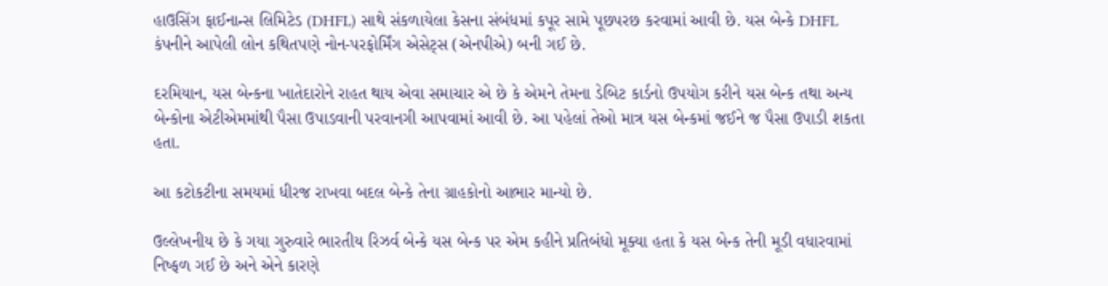હાઉસિંગ ફાઈનાન્સ લિમિટેડ (DHFL) સાથે સંકળાયેલા કેસના સંબંધમાં કપૂર સામે પૂછપરછ કરવામાં આવી છે. યસ બેન્કે DHFL કંપનીને આપેલી લોન કથિતપણે નોન-પરફોર્મિંગ એસેટ્સ (એનપીએ) બની ગઈ છે.

દરમિયાન, યસ બેન્કના ખાતેદારોને રાહત થાય એવા સમાચાર એ છે કે એમને તેમના ડેબિટ કાર્ડનો ઉપયોગ કરીને યસ બેન્ક તથા અન્ય બેન્કોના એટીએમમાંથી પૈસા ઉપાડવાની પરવાનગી આપવામાં આવી છે. આ પહેલાં તેઓ માત્ર યસ બેન્કમાં જઈને જ પૈસા ઉપાડી શકતા હતા.

આ કટોકટીના સમયમાં ધીરજ રાખવા બદલ બેન્કે તેના ગ્રાહકોનો આભાર માન્યો છે.

ઉલ્લેખનીય છે કે ગયા ગુરુવારે ભારતીય રિઝર્વ બેન્કે યસ બેન્ક પર એમ કહીને પ્રતિબંધો મૂક્યા હતા કે યસ બેન્ક તેની મૂડી વધારવામાં નિષ્ફળ ગઈ છે અને એને કારણે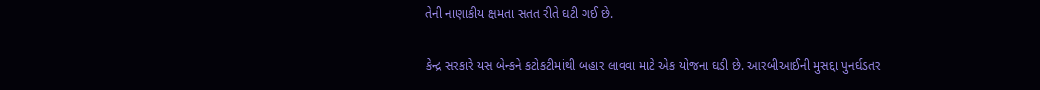તેની નાણાકીય ક્ષમતા સતત રીતે ઘટી ગઈ છે.

કેન્દ્ર સરકારે યસ બેન્કને કટોકટીમાંથી બહાર લાવવા માટે એક યોજના ઘડી છે. આરબીઆઈની મુસદ્દા પુનર્ઘડતર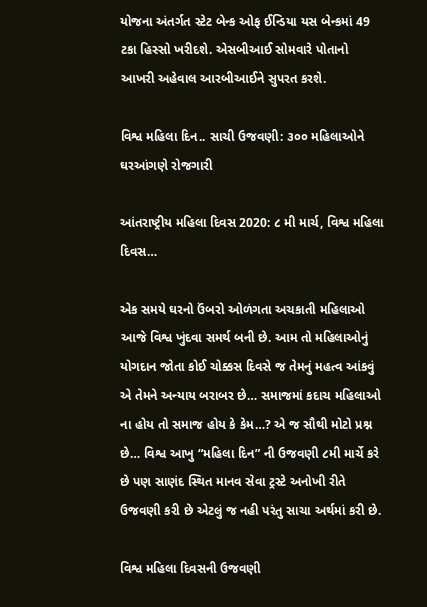યોજના અંતર્ગત સ્ટેટ બેન્ક ઓફ ઈન્ડિયા યસ બેન્કમાં 49 ટકા હિસ્સો ખરીદશે. એસબીઆઈ સોમવારે પોતાનો આખરી અહેવાલ આરબીઆઈને સુપરત કરશે.

વિશ્વ મહિલા દિન.. સાચી ઉજવણી: ૩૦૦ મહિલાઓને ઘરઆંગણે રોજગારી

આંતરાષ્ટ્રીય મહિલા દિવસ 2020: ૮ મી માર્ચ, વિશ્વ મહિલા દિવસ…

એક સમયે ઘરનો ઉંબરો ઓળંગતા અચકાતી મહિલાઓ આજે વિશ્વ ખુંદવા સમર્થ બની છે. આમ તો મહિલાઓનું યોગદાન જોતા કોઈ ચોક્કસ દિવસે જ તેમનું મહત્વ આંકવું એ તેમને અન્યાય બરાબર છે… સમાજમાં કદાચ મહિલાઓ ના હોય તો સમાજ હોય કે કેમ…? એ જ સૌથી મોટો પ્રશ્ન છે… વિશ્વ આખુ “મહિલા દિન” ની ઉજવણી ૮મી માર્ચે કરે છે પણ સાણંદ સ્થિત માનવ સેવા ટ્રસ્ટે અનોખી રીતે ઉજવણી કરી છે એટલું જ નહી પરંતુ સાચા અર્થમાં કરી છે.

વિશ્વ મહિલા દિવસની ઉજવણી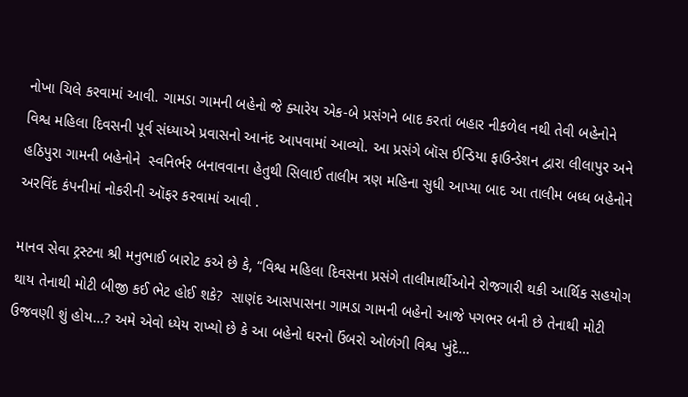નોખા ચિલે કરવામાં આવી. ગામડા ગામની બહેનો જે ક્યારેય એક-બે પ્રસંગને બાદ કરતાં બહાર નીકળેલ નથી તેવી બહેનોને વિશ્વ મહિલા દિવસની પૂર્વ સંધ્યાએ પ્રવાસનો આનંદ આપવામાં આવ્યો. આ પ્રસંગે બૉસ ઈન્ડિયા ફાઉન્ડેશન દ્વારા લીલાપુર અને હઠિપુરા ગામની બહેનોને  સ્વનિર્ભર બનાવવાના હેતુથી સિલાઈ તાલીમ ત્રણ મહિના સુધી આપ્યા બાદ આ તાલીમ બધ્ધ બહેનોને અરવિંદ કંપનીમાં નોકરીની ઑફર કરવામાં આવી .

માનવ સેવા ટ્રસ્ટના શ્રી મનુભાઈ બારોટ કએ છે કે, “વિશ્વ મહિલા દિવસના પ્રસંગે તાલીમાર્થીઓને રોજગારી થકી આર્થિક સહયોગ થાય તેનાથી મોટી બીજી કઈ ભેટ હોઈ શકે?  સાણંદ આસપાસના ગામડા ગામની બહેનો આજે પગભર બની છે તેનાથી મોટી ઉજવણી શું હોય…? અમે એવો ધ્યેય રાખ્યો છે કે આ બહેનો ઘરનો ઉંબરો ઓળંગી વિશ્વ ખુંદે…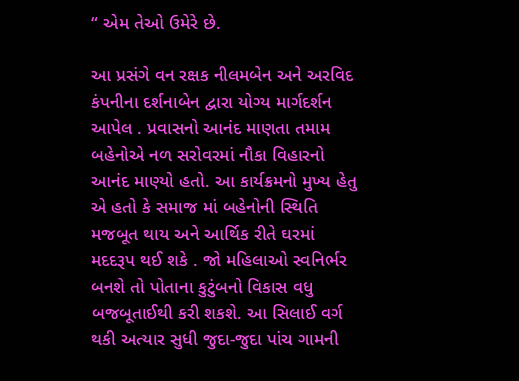“ એમ તેઓ ઉમેરે છે.

આ પ્રસંગે વન રક્ષક નીલમબેન અને અરવિદ કંપનીના દર્શનાબેન દ્વારા યોગ્ય માર્ગદર્શન આપેલ . પ્રવાસનો આનંદ માણતા તમામ બહેનોએ નળ સરોવરમાં નૌકા વિહારનો આનંદ માણ્યો હતો. આ કાર્યક્રમનો મુખ્ય હેતુ એ હતો કે સમાજ માં બહેનોની સ્થિતિ મજબૂત થાય અને આર્થિક રીતે ઘરમાં મદદરૂપ થઈ શકે . જો મહિલાઓ સ્વનિર્ભર બનશે તો પોતાના કુટુંબનો વિકાસ વધુ બજબૂતાઈથી કરી શકશે. આ સિલાઈ વર્ગ થકી અત્યાર સુધી જુદા-જુદા પાંચ ગામની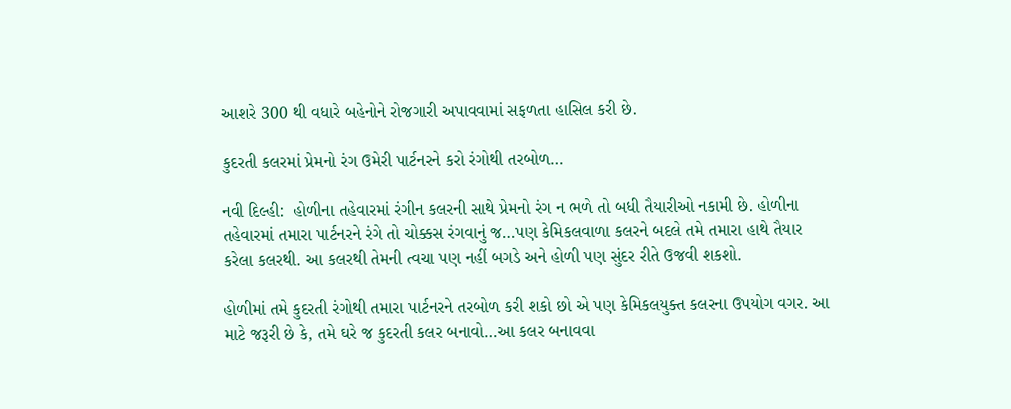આશરે 300 થી વધારે બહેનોને રોજગારી અપાવવામાં સફળતા હાસિલ કરી છે.

કુદરતી કલરમાં પ્રેમનો રંગ ઉમેરી પાર્ટનરને કરો રંગોથી તરબોળ…

નવી દિલ્હી:  હોળીના તહેવારમાં રંગીન કલરની સાથે પ્રેમનો રંગ ન ભળે તો બધી તૈયારીઓ નકામી છે. હોળીના તહેવારમાં તમારા પાર્ટનરને રંગે તો ચોક્કસ રંગવાનું જ…પણ કેમિકલવાળા કલરને બદલે તમે તમારા હાથે તૈયાર કરેલા કલરથી. આ કલરથી તેમની ત્વચા પણ નહીં બગડે અને હોળી પણ સુંદર રીતે ઉજવી શકશો.

હોળીમાં તમે કુદરતી રંગોથી તમારા પાર્ટનરને તરબોળ કરી શકો છો એ પણ કેમિકલયુક્ત કલરના ઉપયોગ વગર. આ માટે જરૂરી છે કે, તમે ઘરે જ કુદરતી કલર બનાવો…આ કલર બનાવવા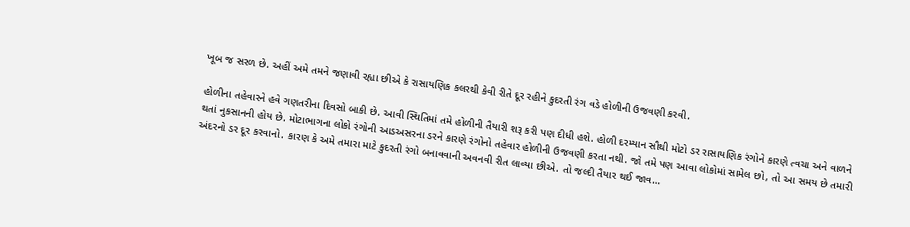ખૂબ જ સરળ છે. અહીં અમે તમને જણાવી રહ્યા છીએ કે રાસાયણિક કલરથી કેવી રીતે દૂર રહીને કુદરતી રંગ વડે હોળીની ઉજવણી કરવી.

હોળીના તહેવારને હવે ગણતરીના દિવસો બાકી છે. આવી સ્થિતિમાં તમે હોળીની તૈયારી શરૂ કરી પણ દીધી હશે. હોળી દરમ્યાન સૌથી મોટો ડર રાસાયણિક રંગોને કારણે ત્વચા અને વાળને થતાં નુકસાનની હોય છે. મોટાભાગના લોકો રંગોની આડઅસરના ડરને કારણે રંગોનો તહેવાર હોળીની ઉજવણી કરતા નથી. જો તમે પણ આવા લોકોમાં સામેલ છો, તો આ સમય છે તમારી અંદરનો ડર દૂર કરવાનો. કારણ કે અમે તમારા માટે કુદરતી રંગો બનાવવાની અવનવી રીત લાવ્યા છીએ. તો જલ્દી તૈયાર થઈ જાવ…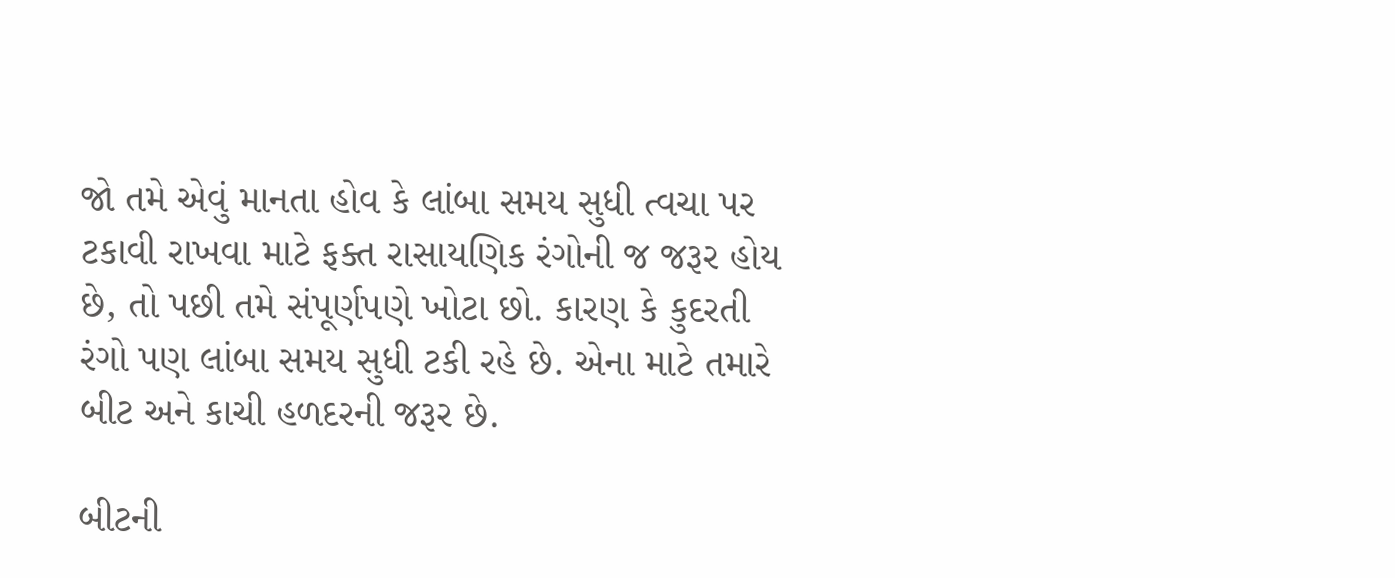જો તમે એવું માનતા હોવ કે લાંબા સમય સુધી ત્વચા પર ટકાવી રાખવા માટે ફક્ત રાસાયણિક રંગોની જ જરૂર હોય છે, તો પછી તમે સંપૂર્ણપણે ખોટા છો. કારણ કે કુદરતી રંગો પણ લાંબા સમય સુધી ટકી રહે છે. એના માટે તમારે બીટ અને કાચી હળદરની જરૂર છે.

બીટની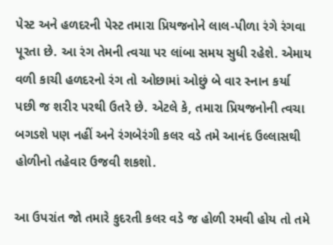પેસ્ટ અને હળદરની પેસ્ટ તમારા પ્રિયજનોને લાલ-પીળા રંગે રંગવા પૂરતા છે. આ રંગ તેમની ત્વચા પર લાંબા સમય સુધી રહેશે. એમાય વળી કાચી હળદરનો રંગ તો ઓછામાં ઓછું બે વાર સ્નાન કર્યા પછી જ શરીર પરથી ઉતરે છે. એટલે કે, તમારા પ્રિયજનોની ત્વચા બગડશે પણ નહીં અને રંગબેરંગી કલર વડે તમે આનંદ ઉલ્લાસથી હોળીનો તહેવાર ઉજવી શકશો.

આ ઉપરાંત જો તમારે કુદરતી કલર વડે જ હોળી રમવી હોય તો તમે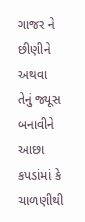ગાજર ને છીણીને અથવા તેનું જ્યૂસ બનાવીને આછા કપડાંમાં કે ચાળણીથી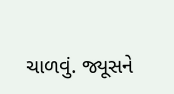ચાળવું. જ્યૂસને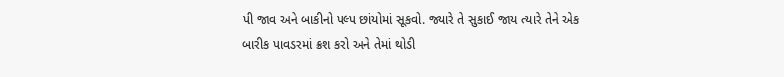પી જાવ અને બાકીનો પલ્પ છાંયોમાં સૂકવો. જ્યારે તે સુકાઈ જાય ત્યારે તેને એક બારીક પાવડરમાં ક્રશ કરો અને તેમાં થોડી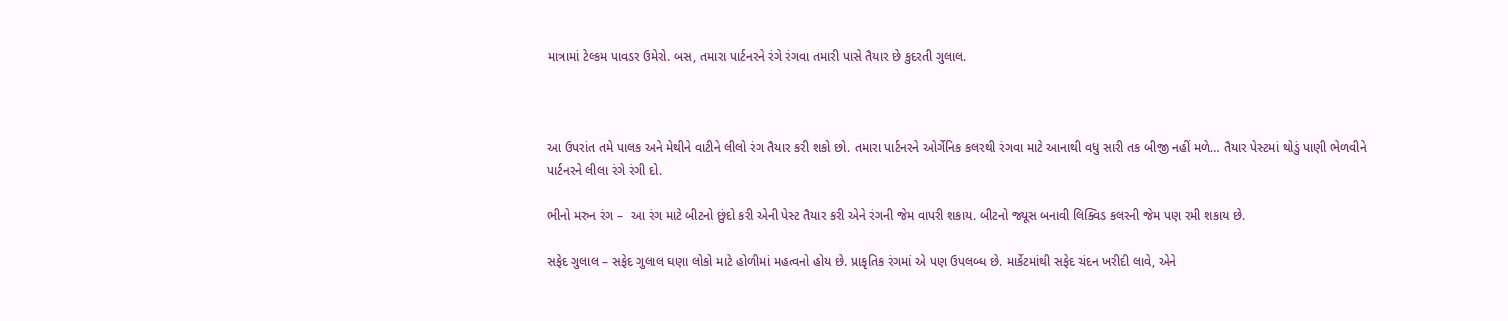માત્રામાં ટેલ્કમ પાવડર ઉમેરો. બસ, તમારા પાર્ટનરને રંગે રંગવા તમારી પાસે તૈયાર છે કુદરતી ગુલાલ.



આ ઉપરાંત તમે પાલક અને મેથીને વાટીને લીલો રંગ તૈયાર કરી શકો છો. તમારા પાર્ટનરને ઓર્ગેનિક કલરથી રંગવા માટે આનાથી વધુ સારી તક બીજી નહીં મળે… તૈયાર પેસ્ટમાં થોડું પાણી ભેળવીને પાર્ટનરને લીલા રંગે રંગી દો.

ભીનો મરુન રંગ –  આ રંગ માટે બીટનો છુંદો કરી એની પેસ્ટ તૈયાર કરી એને રંગની જેમ વાપરી શકાય. બીટનો જ્યૂસ બનાવી લિક્વિડ કલરની જેમ પણ રમી શકાય છે.

સફેદ ગુલાલ – સફેદ ગુલાલ ઘણા લોકો માટે હોળીમાં મહત્વનો હોય છે. પ્રાકૃતિક રંગમાં એ પણ ઉપલબ્ધ છે. માર્કેટમાંથી સફેદ ચંદન ખરીદી લાવે, એને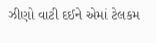ઝીણો વાટી દઈને એમાં ટેલકમ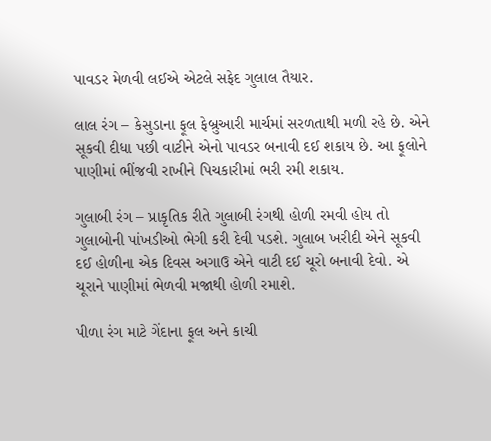પાવડર મેળવી લઈએ એટલે સફેદ ગુલાલ તૈયાર.

લાલ રંગ – કેસુડાના ફૂલ ફેબ્રુઆરી માર્ચમાં સરળતાથી મળી રહે છે. એને સૂકવી દીધા પછી વાટીને એનો પાવડર બનાવી દઈ શકાય છે. આ ફૂલોને પાણીમાં ભીંજવી રાખીને પિચકારીમાં ભરી રમી શકાય.

ગુલાબી રંગ – પ્રાકૃતિક રીતે ગુલાબી રંગથી હોળી રમવી હોય તો ગુલાબોની પાંખડીઓ ભેગી કરી દેવી પડશે. ગુલાબ ખરીદી એને સૂકવી દઈ હોળીના એક દિવસ અગાઉ એને વાટી દઈ ચૂરો બનાવી દેવો. એ ચૂરાને પાણીમાં ભેળવી મજાથી હોળી રમાશે.

પીળા રંગ માટે ગેંદાના ફૂલ અને કાચી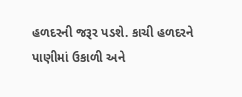હળદરની જરૂર પડશે. કાચી હળદરને પાણીમાં ઉકાળી અને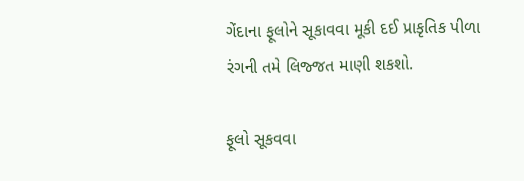ગેંદાના ફૂલોને સૂકાવવા મૂકી દઈ પ્રાકૃતિક પીળા રંગની તમે લિજ્જત માણી શકશો.

ફૂલો સૂકવવા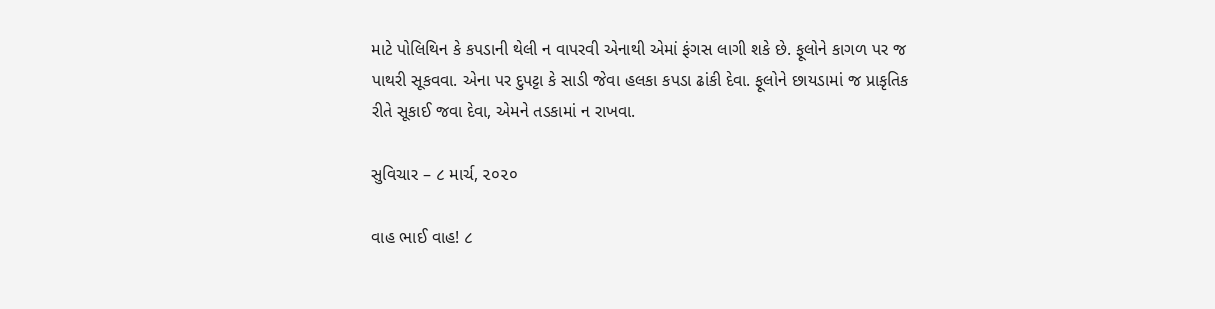માટે પોલિથિન કે કપડાની થેલી ન વાપરવી એનાથી એમાં ફંગસ લાગી શકે છે. ફૂલોને કાગળ પર જ પાથરી સૂકવવા. એના પર દુપટ્ટા કે સાડી જેવા હલકા કપડા ઢાંકી દેવા. ફૂલોને છાયડામાં જ પ્રાકૃતિક રીતે સૂકાઈ જવા દેવા, એમને તડકામાં ન રાખવા.

સુવિચાર – ૮ માર્ચ, ૨૦૨૦

વાહ ભાઈ વાહ! ૮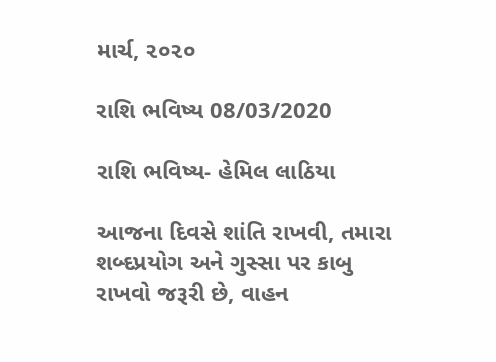માર્ચ, ૨૦૨૦

રાશિ ભવિષ્ય 08/03/2020

રાશિ ભવિષ્ય- હેમિલ લાઠિયા

આજના દિવસે શાંતિ રાખવી, તમારા શબ્દપ્રયોગ અને ગુસ્સા પર કાબુ રાખવો જરૂરી છે, વાહન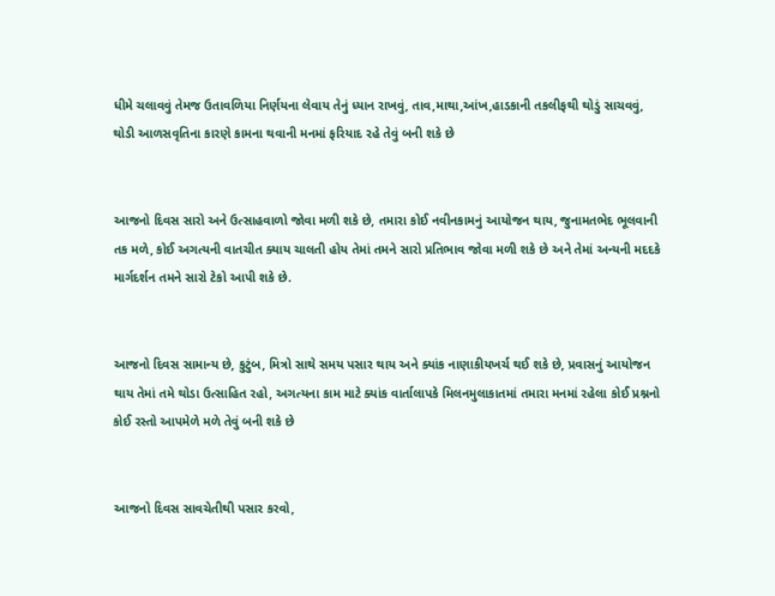ધીમે ચલાવવું તેમજ ઉતાવળિયા નિર્ણયના લેવાય તેનું ધ્યાન રાખવું, તાવ,માથા,આંખ,હાડકાની તકલીફથી થોડું સાચવવું, થોડી આળસવૃતિના કારણે કામના થવાની મનમાં ફરિયાદ રહે તેવું બની શકે છે


આજનો દિવસ સારો અને ઉત્સાહવાળો જોવા મળી શકે છે, તમારા કોઈ નવીનકામનું આયોજન થાય, જુનામતભેદ ભૂલવાની તક મળે, કોઈ અગત્યની વાતચીત ક્યાય ચાલતી હોય તેમાં તમને સારો પ્રતિભાવ જોવા મળી શકે છે અને તેમાં અન્યની મદદકે માર્ગદર્શન તમને સારો ટેકો આપી શકે છે.


આજનો દિવસ સામાન્ય છે, કુટુંબ, મિત્રો સાથે સમય પસાર થાય અને ક્યાંક નાણાકીયખર્ચ થઈ શકે છે, પ્રવાસનું આયોજન થાય તેમાં તમે થોડા ઉત્સાહિત રહો, અગત્યના કામ માટે ક્યાંક વાર્તાલાપકે મિલનમુલાકાતમાં તમારા મનમાં રહેલા કોઈ પ્રશ્નનો કોઈ રસ્તો આપમેળે મળે તેવું બની શકે છે


આજનો દિવસ સાવચેતીથી પસાર કરવો,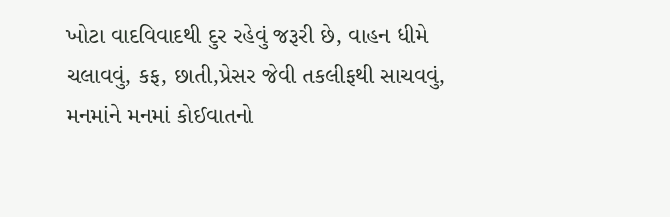ખોટા વાદવિવાદથી દુર રહેવું જરૂરી છે, વાહન ધીમે ચલાવવું, કફ, છાતી,પ્રેસર જેવી તકલીફથી સાચવવું, મનમાંને મનમાં કોઈવાતનો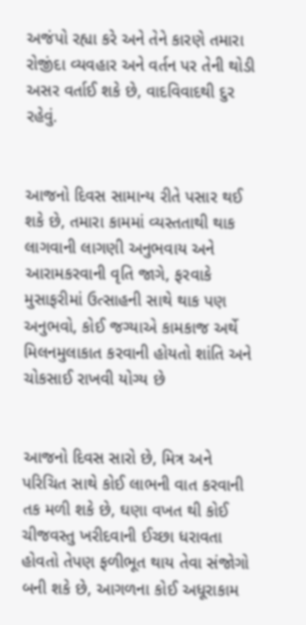અજંપો રહ્યા કરે અને તેને કારણે તમારા રોજીંદા વ્યવહાર અને વર્તન પર તેની થોડી અસર વર્તાઈ શકે છે, વાદવિવાદથી દુર રહેવું.


આજનો દિવસ સામાન્ય રીતે પસાર થઈ શકે છે, તમારા કામમાં વ્યસ્તતાથી થાક લાગવાની લાગણી અનુભવાય અને આરામકરવાની વૃતિ જાગે, ફરવાકે મુસાફરીમાં ઉત્સાહની સાથે થાક પણ અનુભવો, કોઈ જગ્યાએ કામકાજ અર્થે મિલનમુલાકાત કરવાની હોયતો શાંતિ અને ચોકસાઈ રાખવી યોગ્ય છે


આજનો દિવસ સારો છે, મિત્ર અને પરિચિત સાથે કોઈ લાભની વાત કરવાની તક મળી શકે છે, ઘણા વખત થી કોઈ ચીજવસ્તુ ખરીદવાની ઈચ્છા ધરાવતા હોવતો તેપણ ફળીભૂત થાય તેવા સંજોગો બની શકે છે, આગળના કોઈ અધૂરાકામ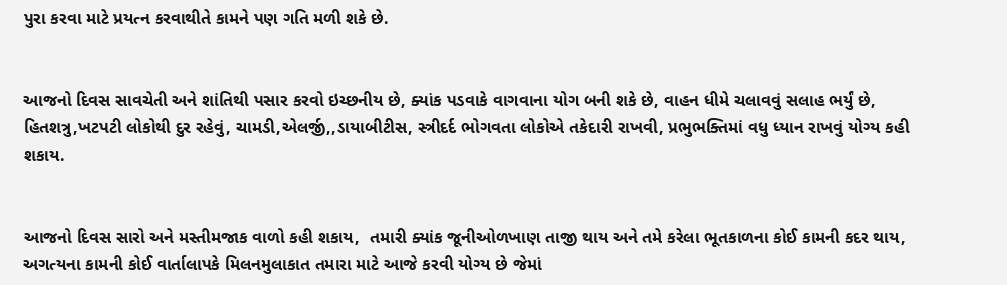પુરા કરવા માટે પ્રયત્ન કરવાથીતે કામને પણ ગતિ મળી શકે છે.


આજનો દિવસ સાવચેતી અને શાંતિથી પસાર કરવો ઇચ્છનીય છે, ક્યાંક પડવાકે વાગવાના યોગ બની શકે છે, વાહન ધીમે ચલાવવું સલાહ ભર્યું છે,  હિતશત્રુ,ખટપટી લોકોથી દુર રહેવું, ચામડી,એલર્જી,,ડાયાબીટીસ, સ્ત્રીદર્દ ભોગવતા લોકોએ તકેદારી રાખવી, પ્રભુભક્તિમાં વધુ ધ્યાન રાખવું યોગ્ય કહી શકાય.


આજનો દિવસ સારો અને મસ્તીમજાક વાળો કહી શકાય,  તમારી ક્યાંક જૂનીઓળખાણ તાજી થાય અને તમે કરેલા ભૂતકાળના કોઈ કામની કદર થાય, અગત્યના કામની કોઈ વાર્તાલાપકે મિલનમુલાકાત તમારા માટે આજે કરવી યોગ્ય છે જેમાં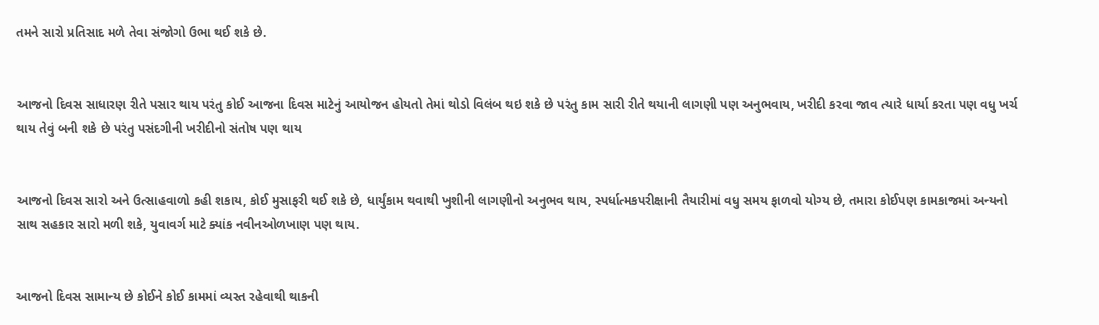તમને સારો પ્રતિસાદ મળે તેવા સંજોગો ઉભા થઈ શકે છે.


આજનો દિવસ સાધારણ રીતે પસાર થાય પરંતુ કોઈ આજના દિવસ માટેનું આયોજન હોયતો તેમાં થોડો વિલંબ થઇ શકે છે પરંતુ કામ સારી રીતે થયાની લાગણી પણ અનુભવાય, ખરીદી કરવા જાવ ત્યારે ધાર્યા કરતા પણ વધુ ખર્ચ થાય તેવું બની શકે છે પરંતુ પસંદગીની ખરીદીનો સંતોષ પણ થાય


આજનો દિવસ સારો અને ઉત્સાહવાળો કહી શકાય, કોઈ મુસાફરી થઈ શકે છે, ધાર્યુંકામ થવાથી ખુશીની લાગણીનો અનુભવ થાય, સ્પર્ધાત્મકપરીક્ષાની તૈયારીમાં વધુ સમય ફાળવો યોગ્ય છે, તમારા કોઈપણ કામકાજમાં અન્યનો સાથ સહકાર સારો મળી શકે, યુવાવર્ગ માટે ક્યાંક નવીનઓળખાણ પણ થાય.


આજનો દિવસ સામાન્ય છે કોઈને કોઈ કામમાં વ્યસ્ત રહેવાથી થાકની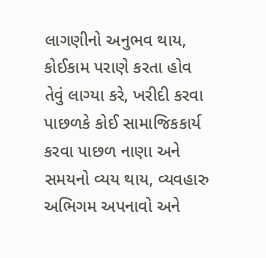લાગણીનો અનુભવ થાય, કોઈકામ પરાણે કરતા હોવ તેવું લાગ્યા કરે, ખરીદી કરવા પાછળકે કોઈ સામાજિકકાર્ય કરવા પાછળ નાણા અને સમયનો વ્યય થાય, વ્યવહારુ અભિગમ અપનાવો અને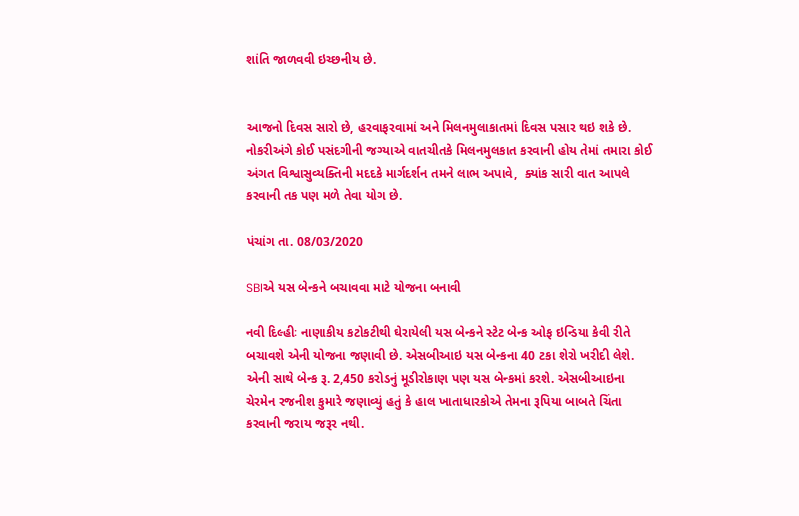શાંતિ જાળવવી ઇચ્છનીય છે.


આજનો દિવસ સારો છે, હરવાફરવામાં અને મિલનમુલાકાતમાં દિવસ પસાર થઇ શકે છે. નોકરીઅંગે કોઈ પસંદગીની જગ્યાએ વાતચીતકે મિલનમુલકાત કરવાની હોય તેમાં તમારા કોઈ અંગત વિશ્વાસુવ્યક્તિની મદદકે માર્ગદર્શન તમને લાભ અપાવે,  ક્યાંક સારી વાત આપલે કરવાની તક પણ મળે તેવા યોગ છે.

પંચાંગ તા. 08/03/2020

SBIએ યસ બેન્કને બચાવવા માટે યોજના બનાવી

નવી દિલ્હીઃ નાણાકીય કટોકટીથી ઘેરાયેલી યસ બેન્કને સ્ટેટ બેન્ક ઓફ ઇન્ડિયા કેવી રીતે બચાવશે એની યોજના જણાવી છે. એસબીઆઇ યસ બેન્કના 40 ટકા શેરો ખરીદી લેશે.  એની સાથે બેન્ક રૂ. 2,450 કરોડનું મૂડીરોકાણ પણ યસ બેન્કમાં કરશે. એસબીઆઇના ચેરમેન રજનીશ કુમારે જણાવ્યું હતું કે હાલ ખાતાધારકોએ તેમના રૂપિયા બાબતે ચિંતા કરવાની જરાય જરૂર નથી.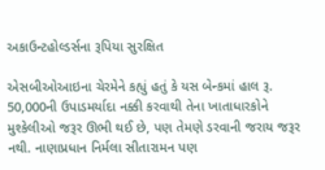અકાઉન્ટહોલ્ડર્સના રૂપિયા સુરક્ષિત

એસબીઓઆઇના ચેરમેને કહ્યું હતું કે યસ બેન્કમાં હાલ રૂ. 50,000ની ઉપાડમર્યાદા નક્કી કરવાથી તેના ખાતાધારકોને મુશ્કેલીઓ જરૂર ઊભી થઈ છે, પણ તેમણે ડરવાની જરાય જરૂર નથી. નાણાપ્રધાન નિર્મલા સીતારામન પણ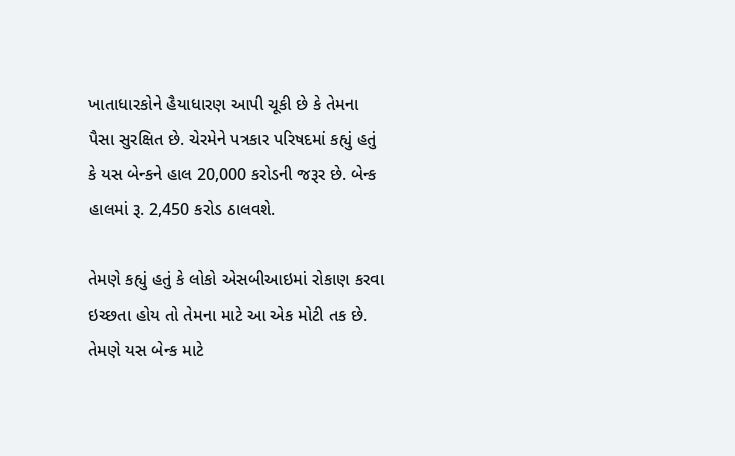ખાતાધારકોને હૈયાધારણ આપી ચૂકી છે કે તેમના પૈસા સુરક્ષિત છે. ચેરમેને પત્રકાર પરિષદમાં કહ્યું હતું કે યસ બેન્કને હાલ 20,000 કરોડની જરૂર છે. બેન્ક હાલમાં રૂ. 2,450 કરોડ ઠાલવશે.

તેમણે કહ્યું હતું કે લોકો એસબીઆઇમાં રોકાણ કરવા ઇચ્છતા હોય તો તેમના માટે આ એક મોટી તક છે. તેમણે યસ બેન્ક માટે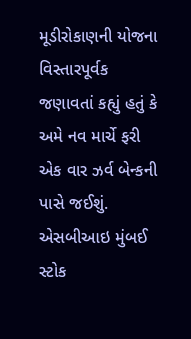મૂડીરોકાણની યોજના વિસ્તારપૂર્વક જણાવતાં કહ્યું હતું કે અમે નવ માર્ચે ફરી એક વાર ઝર્વ બેન્કની પાસે જઈશું. એસબીઆઇ મુંબઈ સ્ટોક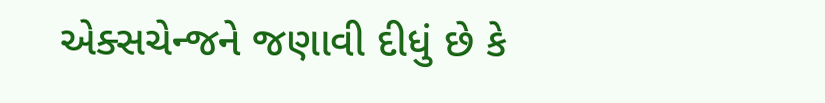એક્સચેન્જને જણાવી દીધું છે કે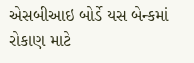એસબીઆઇ બોર્ડે યસ બેન્કમાં રોકાણ માટે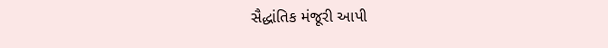સૈદ્ધાંતિક મંજૂરી આપી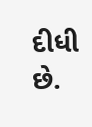દીધી છે.